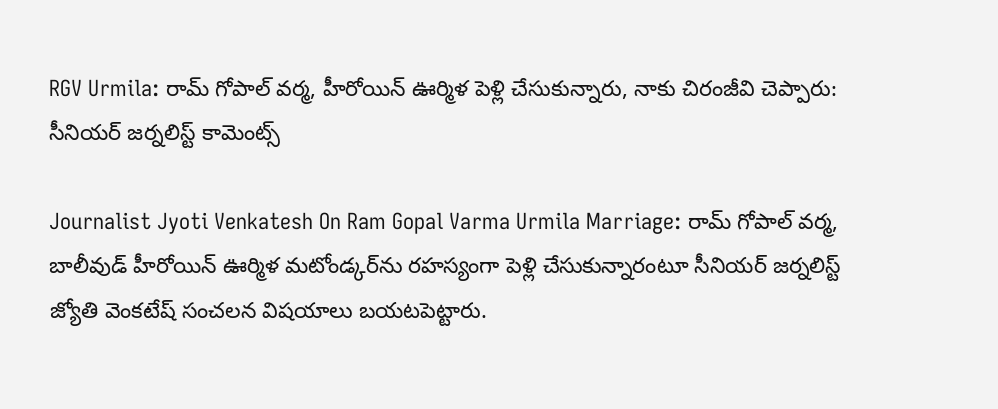RGV Urmila: రామ్ గోపాల్ వర్మ, హీరోయిన్ ఊర్మిళ పెళ్లి చేసుకున్నారు, నాకు చిరంజీవి చెప్పారు: సీనియర్ జర్నలిస్ట్ కామెంట్స్

Journalist Jyoti Venkatesh On Ram Gopal Varma Urmila Marriage: రామ్ గోపాల్ వర్మ, బాలీవుడ్ హీరోయిన్ ఊర్మిళ మటోండ్కర్‌ను రహస్యంగా పెళ్లి చేసుకున్నారంటూ సీనియర్ జర్నలిస్ట్ జ్యోతి వెంకటేష్ సంచలన విషయాలు బయటపెట్టారు.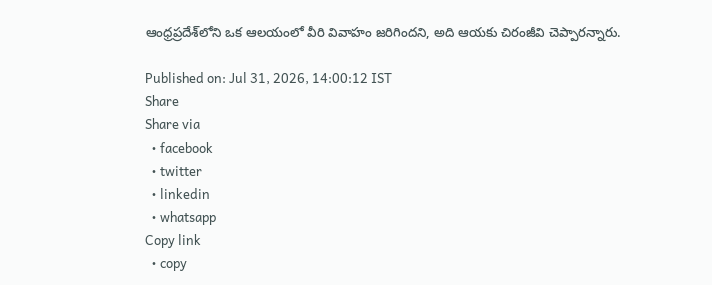ఆంధ్రప్రదేశ్‌లోని ఒక ఆలయంలో వీరి వివాహం జరిగిందని, అది ఆయకు చిరంజీవి చెప్పారన్నారు.

Published on: Jul 31, 2026, 14:00:12 IST
Share
Share via
  • facebook
  • twitter
  • linkedin
  • whatsapp
Copy link
  • copy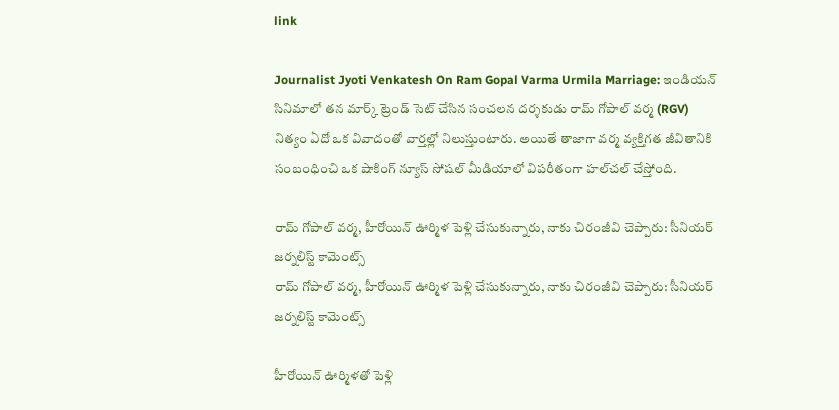link

Journalist Jyoti Venkatesh On Ram Gopal Varma Urmila Marriage: ఇండియన్ సినిమాలో తన మార్క్ ట్రెండ్ సెట్ చేసిన సంచలన దర్శకుడు రామ్ గోపాల్ వర్మ (RGV) నిత్యం ఏదో ఒక వివాదంతో వార్తల్లో నిలుస్తుంటారు. అయితే తాజాగా వర్మ వ్యక్తిగత జీవితానికి సంబంధించి ఒక షాకింగ్ న్యూస్ సోషల్ మీడియాలో విపరీతంగా హల్‌చల్ చేస్తోంది.

రామ్ గోపాల్ వర్మ, హీరోయిన్ ఊర్మిళ పెళ్లి చేసుకున్నారు, నాకు చిరంజీవి చెప్పారు: సీనియర్ జర్నలిస్ట్ కామెంట్స్
రామ్ గోపాల్ వర్మ, హీరోయిన్ ఊర్మిళ పెళ్లి చేసుకున్నారు, నాకు చిరంజీవి చెప్పారు: సీనియర్ జర్నలిస్ట్ కామెంట్స్

హీరోయిన్ ఊర్మిళతో పెళ్లి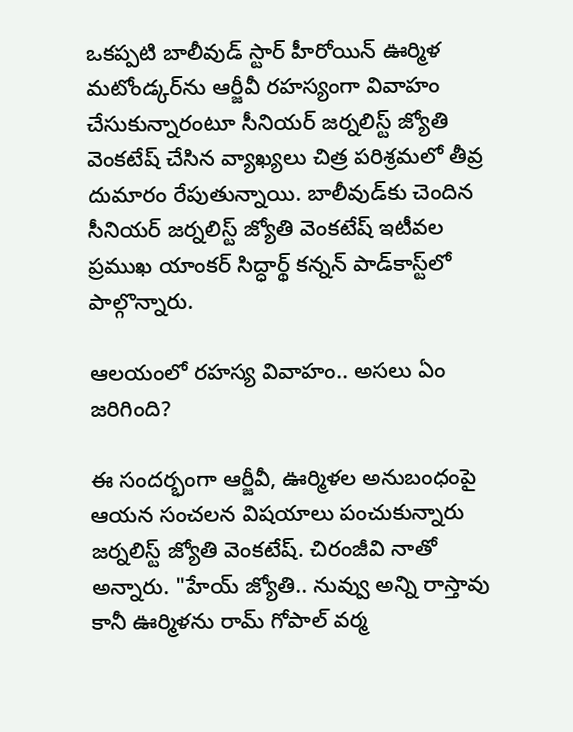ఒకప్పటి బాలీవుడ్ స్టార్ హీరోయిన్ ఊర్మిళ మటోండ్కర్‌ను ఆర్జీవీ రహస్యంగా వివాహం చేసుకున్నారంటూ సీనియర్ జర్నలిస్ట్ జ్యోతి వెంకటేష్ చేసిన వ్యాఖ్యలు చిత్ర పరిశ్రమలో తీవ్ర దుమారం రేపుతున్నాయి. బాలీవుడ్‌కు చెందిన సీనియర్ జర్నలిస్ట్ జ్యోతి వెంకటేష్ ఇటీవల ప్రముఖ యాంకర్ సిద్ధార్థ్ కన్నన్ పాడ్‌కాస్ట్‌లో పాల్గొన్నారు.

ఆలయంలో రహస్య వివాహం.. అసలు ఏం జరిగింది?

ఈ సందర్భంగా ఆర్జీవీ, ఊర్మిళల అనుబంధంపై ఆయన సంచలన విషయాలు పంచుకున్నారు జర్నలిస్ట్ జ్యోతి వెంకటేష్. చిరంజీవి నాతో అన్నారు. "హేయ్ జ్యోతి.. నువ్వు అన్ని రాస్తావు కానీ ఊర్మిళను రామ్ గోపాల్ వర్మ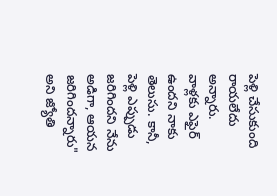పెళ్లి చేసుకుంది రాయలేదు అన్నారు. వాళ్లకు ఎఫైర్ ఉందని నాకు తెలుసు. కానీ, పెళ్లి ఎప్పుడు జరిగిందని నేను అడిగా, ఆయన జరిగిందన్నారు" అని జ్యోతి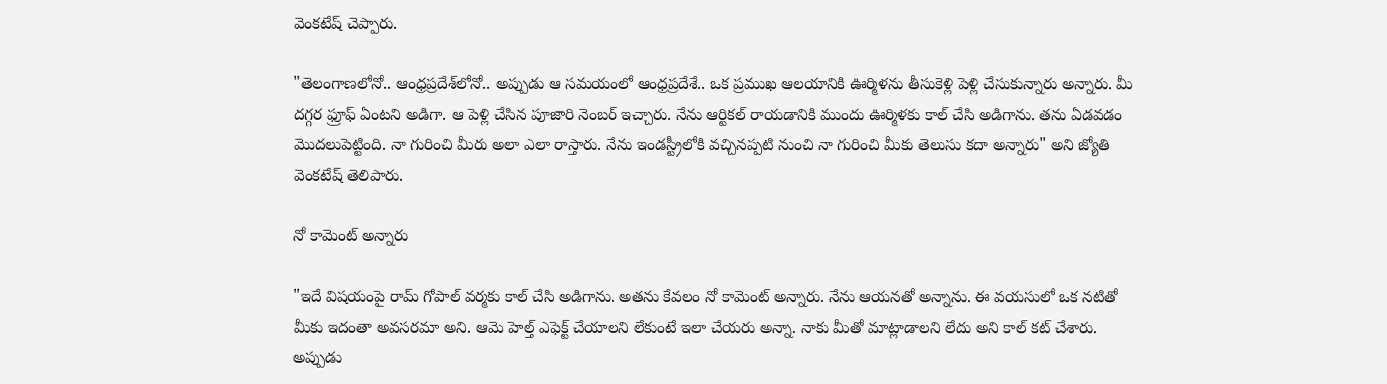వెంకటేష్ చెప్పారు.

"తెలంగాణలోనో.. ఆంధ్రప్రదేశ్‌లోనో.. అప్పుడు ఆ సమయంలో ఆంధ్రప్రదేశే.. ఒక ప్రముఖ ఆలయానికి ఊర్మిళను తీసుకెళ్లి పెళ్లి చేసుకున్నారు అన్నారు. మీ దగ్గర ఫ్రూఫ్ ఏంటని అడిగా. ఆ పెళ్లి చేసిన పూజారి నెంబర్ ఇచ్చారు. నేను ఆర్టికల్ రాయడానికి ముందు ఊర్మిళకు కాల్ చేసి అడిగాను. తను ఏడవడం మొదలుపెట్టింది. నా గురించి మీరు అలా ఎలా రాస్తారు. నేను ఇండస్ట్రీలోకి వచ్చినప్పటి నుంచి నా గురించి మీకు తెలుసు కదా అన్నారు" అని జ్యోతి వెంకటేష్ తెలిపారు.

నో కామెంట్ అన్నారు

"ఇదే విషయంపై రామ్ గోపాల్ వర్మకు కాల్ చేసి అడిగాను. అతను కేవలం నో కామెంట్ అన్నారు. నేను ఆయనతో అన్నాను. ఈ వయసులో ఒక నటితో మీకు ఇదంతా అవసరమా అని. ఆమె హెల్త్ ఎఫెక్ట్ చేయాలని లేకుంటే ఇలా చేయరు అన్నా. నాకు మీతో మాట్లాడాలని లేదు అని కాల్ కట్ చేశారు. అప్పుడు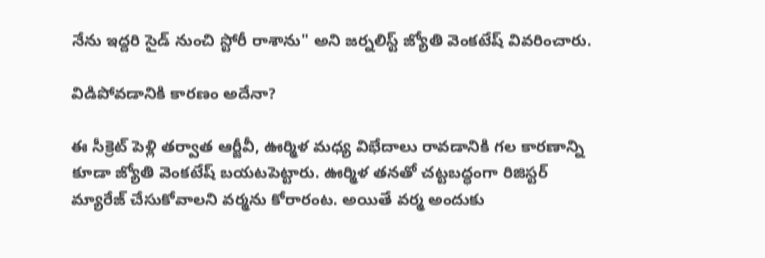నేను ఇద్దరి సైడ్ నుంచి స్టోరీ రాశాను" అని జర్నలిస్ట్ జ్యోతి వెంకటేష్ వివరించారు.

విడిపోవడానికి కారణం అదేనా?

ఈ సీక్రెట్ పెళ్లి తర్వాత ఆర్జీవీ, ఊర్మిళ మధ్య విభేదాలు రావడానికి గల కారణాన్ని కూడా జ్యోతి వెంకటేష్ బయటపెట్టారు. ఊర్మిళ తనతో చట్టబద్ధంగా రిజిస్టర్ మ్యారేజ్ చేసుకోవాలని వర్మను కోరారంట. అయితే వర్మ అందుకు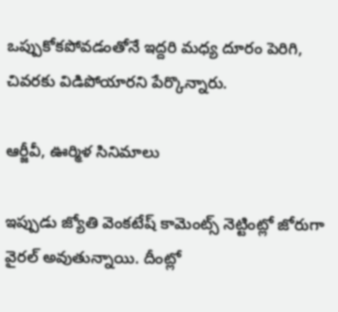ఒప్పుకోకపోవడంతోనే ఇద్దరి మధ్య దూరం పెరిగి, చివరకు విడిపోయారని పేర్కొన్నారు.

ఆర్జీవీ, ఊర్మిళ సినిమాలు

ఇప్పుడు జ్యోతి వెంకటేష్ కామెంట్స్ నెట్టింట్లో జోరుగా వైరల్ అవుతున్నాయి. దీంట్లో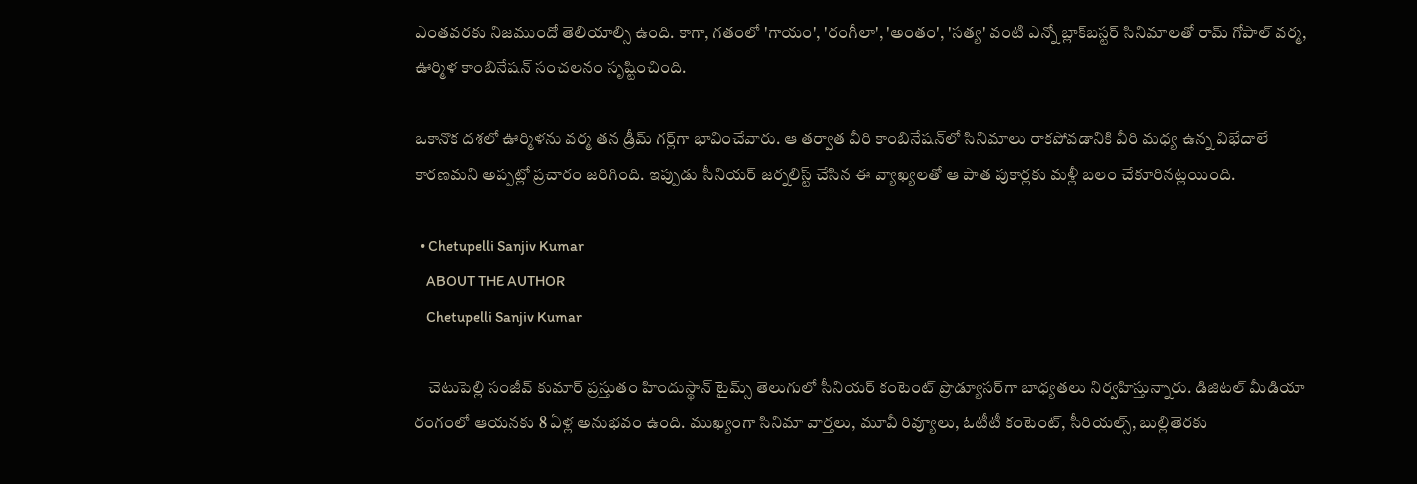ఎంతవరకు నిజముందో తెలియాల్సి ఉంది. కాగా, గతంలో 'గాయం', 'రంగీలా', 'అంతం', 'సత్య' వంటి ఎన్నో బ్లాక్‌బస్టర్ సినిమాలతో రామ్ గోపాల్ వర్మ, ఊర్మిళ కాంబినేషన్ సంచలనం సృష్టించింది.

ఒకానొక దశలో ఊర్మిళను వర్మ తన డ్రీమ్ గర్ల్‌గా భావించేవారు. ఆ తర్వాత వీరి కాంబినేషన్‌లో సినిమాలు రాకపోవడానికి వీరి మధ్య ఉన్న విభేదాలే కారణమని అప్పట్లో ప్రచారం జరిగింది. ఇప్పుడు సీనియర్ జర్నలిస్ట్ చేసిన ఈ వ్యాఖ్యలతో ఆ పాత పుకార్లకు మళ్లీ బలం చేకూరినట్లయింది.

  • Chetupelli Sanjiv Kumar
    ABOUT THE AUTHOR
    Chetupelli Sanjiv Kumar

    చెటుపెల్లి సంజీవ్ కుమార్ ప్రస్తుతం హిందుస్థాన్ టైమ్స్ తెలుగులో సీనియర్ కంటెంట్ ప్రొడ్యూసర్‌గా బాధ్యతలు నిర్వహిస్తున్నారు. డిజిటల్ మీడియా రంగంలో ఆయనకు 8 ఏళ్ల అనుభవం ఉంది. ముఖ్యంగా సినిమా వార్తలు, మూవీ రివ్యూలు, ఓటీటీ కంటెంట్, సీరియల్స్, బుల్లితెరకు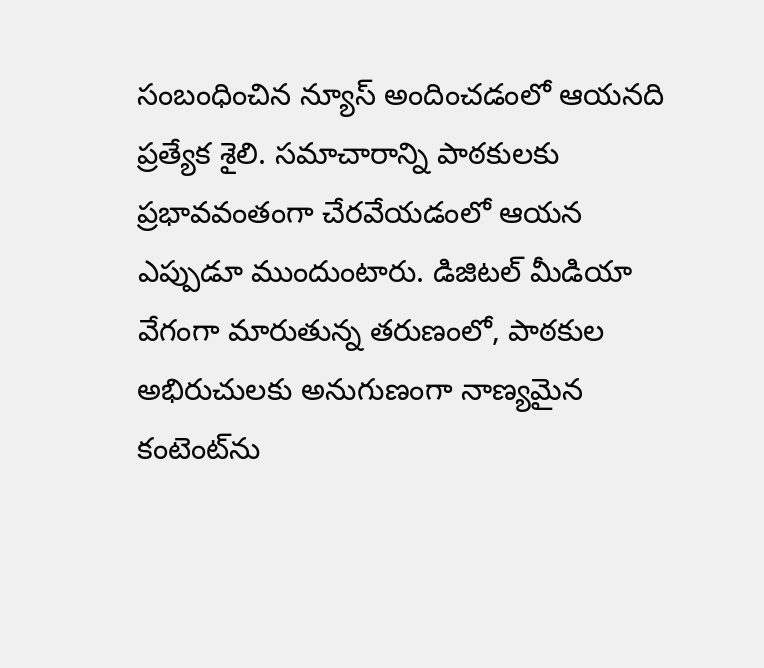సంబంధించిన న్యూస్ అందించడంలో ఆయనది ప్రత్యేక శైలి. సమాచారాన్ని పాఠకులకు ప్రభావవంతంగా చేరవేయడంలో ఆయన ఎప్పుడూ ముందుంటారు. డిజిటల్ మీడియా వేగంగా మారుతున్న తరుణంలో, పాఠకుల అభిరుచులకు అనుగుణంగా నాణ్యమైన కంటెంట్‌ను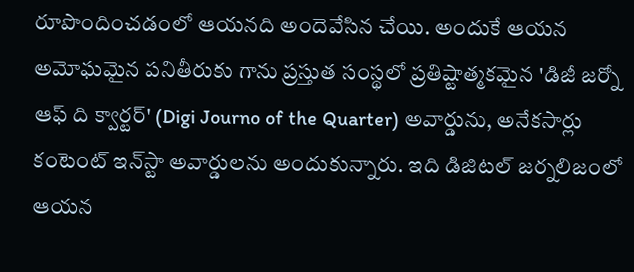రూపొందించడంలో ఆయనది అందెవేసిన చేయి. అందుకే ఆయన అమోఘమైన పనితీరుకు గాను ప్రస్తుత సంస్థలో ప్రతిష్టాత్మకమైన 'డిజీ జర్నో ఆఫ్ ది క్వార్టర్' (Digi Journo of the Quarter) అవార్డును, అనేకసార్లు కంటెంట్ ఇన్‌స్టా అవార్డులను అందుకున్నారు. ఇది డిజిటల్ జర్నలిజంలో ఆయన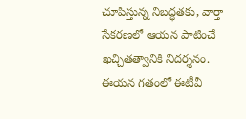చూపిస్తున్న నిబద్ధతకు, వార్తా సేకరణలో ఆయన పాటించే ఖచ్చితత్వానికి నిదర్శనం. ఈయన గతంలో ఈటీవీ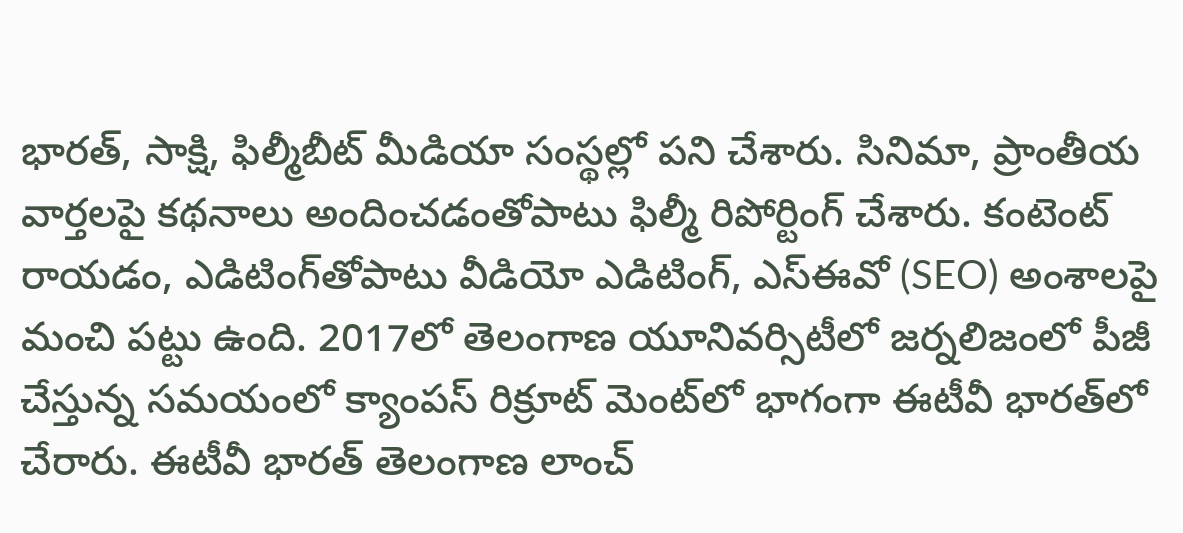భారత్, సాక్షి, ఫిల్మీబీట్ మీడియా సంస్థల్లో పని చేశారు. సినిమా, ప్రాంతీయ వార్తలపై కథనాలు అందించడంతోపాటు ఫిల్మీ రిపోర్టింగ్ చేశారు. కంటెంట్ రాయడం, ఎడిటింగ్‌తోపాటు వీడియో ఎడిటింగ్, ఎస్‌ఈవో (SEO) అంశాలపై మంచి పట్టు ఉంది. 2017లో తెలంగాణ యూనివర్సిటీలో జర్నలిజంలో పీజీ చేస్తున్న సమయంలో క్యాంపస్ రిక్రూట్ మెంట్‌లో భాగంగా ఈటీవీ భారత్‌లో చేరారు. ఈటీవీ భారత్ తెలంగాణ లాంచ్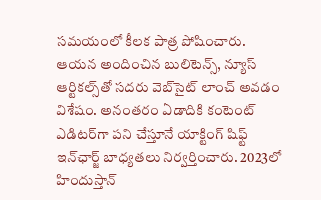సమయంలో కీలక పాత్ర పోషించారు. ఆయన అందించిన బులిటెన్స్, న్యూస్ ఆర్టికల్స్‌తో సదరు వెబ్‌సైట్ లాంచ్ అవడం విశేషం. అనంతరం ఏడాదికి కంటెంట్ ఎడిటర్‌గా పని చేస్తూనే యాక్టింగ్ షిఫ్ట్ ఇన్‌ఛార్జ్ బాధ్యతలు నిర్వర్తించారు. 2023లో హిందుస్తాన్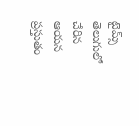టైమ్స్ తెలుగులో చేరిన ఆయన ప్రస్తుతం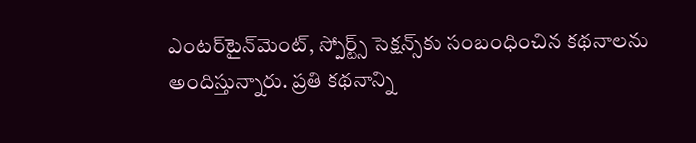ఎంటర్‌టైన్‌మెంట్, స్పోర్ట్స్ సెక్షన్స్‌కు సంబంధించిన కథనాలను అందిస్తున్నారు. ప్రతి కథనాన్ని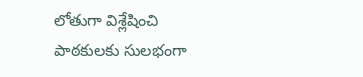లోతుగా విశ్లేషించి పాఠకులకు సులభంగా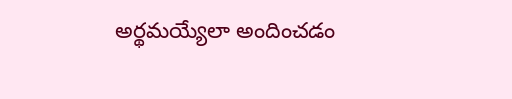అర్థమయ్యేలా అందించడం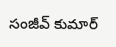సంజీవ్ కుమార్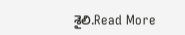శైలి.Read More